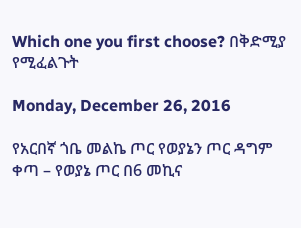Which one you first choose? በቅድሚያ የሚፈልጉት

Monday, December 26, 2016

የአርበኛ ጎቤ መልኬ ጦር የወያኔን ጦር ዳግም ቀጣ – የወያኔ ጦር በ6 መኪና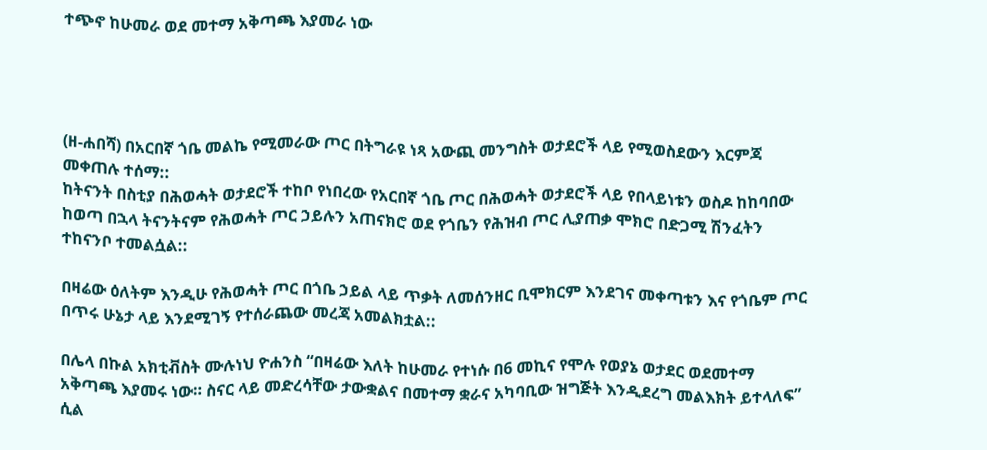ተጭኖ ከሁመራ ወደ መተማ አቅጣጫ እያመራ ነው




(ዘ-ሐበሻ) በአርበኛ ጎቤ መልኬ የሚመራው ጦር በትግራዩ ነጻ አውጪ መንግስት ወታደሮች ላይ የሚወስደውን እርምጃ መቀጠሉ ተሰማ::
ከትናንት በስቲያ በሕወሓት ወታደሮች ተከቦ የነበረው የአርበኛ ጎቤ ጦር በሕወሓት ወታደሮች ላይ የበላይነቱን ወስዶ ከከባበው ከወጣ በኋላ ትናንትናም የሕወሓት ጦር ኃይሉን አጠናክሮ ወደ የጎቤን የሕዝብ ጦር ሊያጠቃ ሞክሮ በድጋሚ ሽንፈትን ተከናንቦ ተመልሷል::

በዛሬው ዕለትም እንዲሁ የሕወሓት ጦር በጎቤ ኃይል ላይ ጥቃት ለመሰንዘር ቢሞክርም እንደገና መቀጣቱን እና የጎቤም ጦር በጥሩ ሁኔታ ላይ እንደሚገኝ የተሰራጨው መረጃ አመልክቷል::

በሌላ በኩል አክቲቭስት ሙሉነህ ዮሐንስ “በዛሬው እለት ከሁመራ የተነሱ በ6 መኪና የሞሉ የወያኔ ወታደር ወደመተማ አቅጣጫ እያመሩ ነው። ስናር ላይ መድረሳቸው ታውቋልና በመተማ ቋራና አካባቢው ዝግጅት እንዲደረግ መልእክት ይተላለፍ” ሲል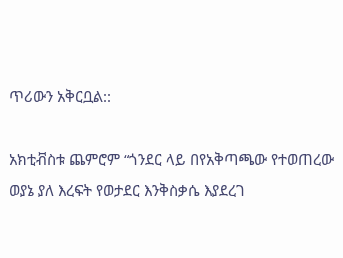ጥሪውን አቅርቧል::

አክቲቭስቱ ጨምሮም “ጎንደር ላይ በየአቅጣጫው የተወጠረው ወያኔ ያለ እረፍት የወታደር እንቅስቃሴ እያደረገ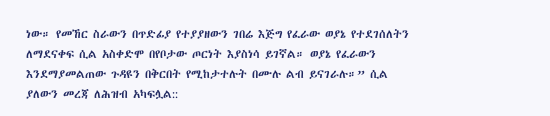ነው። የመኸር ስራውን በጥድፊያ የተያያዘውን ገበሬ እጅግ የፈራው ወያኔ የተደገሰለትን ለማደናቀፍ ሲል አስቀድሞ በየቦታው ጦርነት እያስነሳ ይገኛል። ወያኔ የፈራውን እንደማያመልጠው ጉዳዩን በቅርበት የሚከታተሉት በሙሉ ልብ ይናገራሉ።” ሲል ያለውን መረጃ ለሕዝብ አካፍሏል::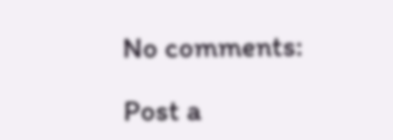No comments:

Post a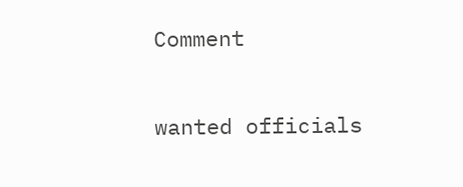Comment

wanted officials